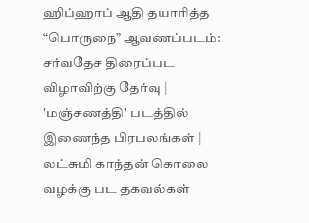ஹிப்ஹாப் ஆதி தயாரித்த “பொருநை” ஆவணப்படம்: சர்வதேச திரைப்பட விழாவிற்கு தேர்வு | 'மஞ்சணத்தி' படத்தில் இணைந்த பிரபலங்கள் | லட்சுமி காந்தன் கொலை வழக்கு பட தகவல்கள்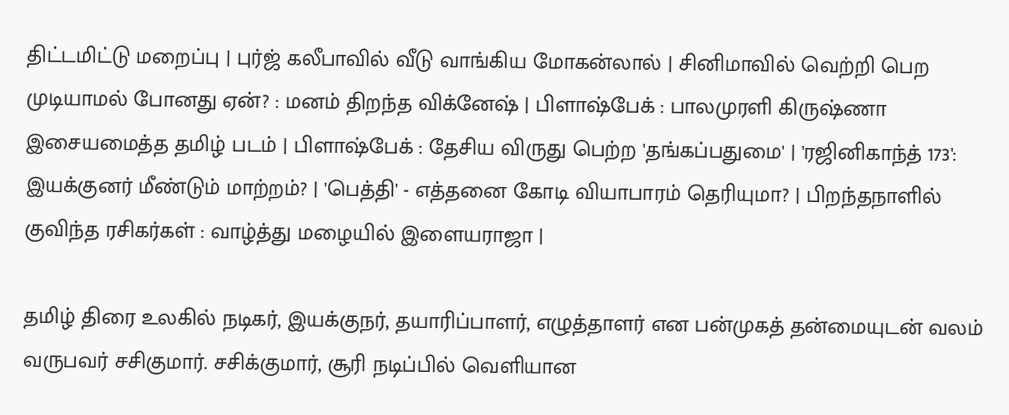திட்டமிட்டு மறைப்பு | புர்ஜ் கலீபாவில் வீடு வாங்கிய மோகன்லால் | சினிமாவில் வெற்றி பெற முடியாமல் போனது ஏன்? : மனம் திறந்த விக்னேஷ் | பிளாஷ்பேக் : பாலமுரளி கிருஷ்ணா இசையமைத்த தமிழ் படம் | பிளாஷ்பேக் : தேசிய விருது பெற்ற 'தங்கப்பதுமை' | 'ரஜினிகாந்த் 173': இயக்குனர் மீண்டும் மாற்றம்? | 'பெத்தி' - எத்தனை கோடி வியாபாரம் தெரியுமா? | பிறந்தநாளில் குவிந்த ரசிகர்கள் : வாழ்த்து மழையில் இளையராஜா |

தமிழ் திரை உலகில் நடிகர், இயக்குநர், தயாரிப்பாளர், எழுத்தாளர் என பன்முகத் தன்மையுடன் வலம் வருபவர் சசிகுமார். சசிக்குமார், சூரி நடிப்பில் வெளியான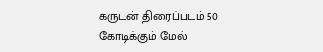கருடன் திரைப்படம் 50 கோடிக்கும் மேல்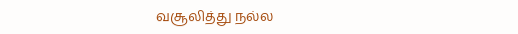வசூலித்து நல்ல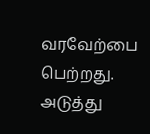வரவேற்பை பெற்றது. அடுத்து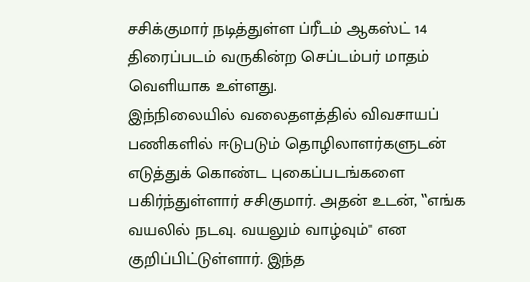சசிக்குமார் நடித்துள்ள ப்ரீடம் ஆகஸ்ட் 14 திரைப்படம் வருகின்ற செப்டம்பர் மாதம் வெளியாக உள்ளது.
இந்நிலையில் வலைதளத்தில் விவசாயப் பணிகளில் ஈடுபடும் தொழிலாளர்களுடன் எடுத்துக் கொண்ட புகைப்படங்களை பகிர்ந்துள்ளார் சசிகுமார். அதன் உடன், ‛‛எங்க வயலில் நடவு. வயலும் வாழ்வும்'' என குறிப்பிட்டுள்ளார். இந்த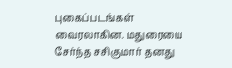புகைப்படங்கள் வைரலாகின. மதுரையை சேர்ந்த சசிகுமார் தனது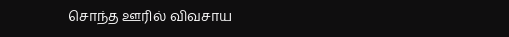சொந்த ஊரில் விவசாய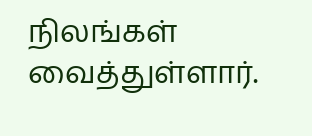நிலங்கள் வைத்துள்ளார்.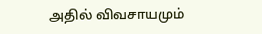அதில் விவசாயமும்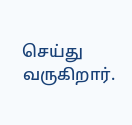செய்து வருகிறார்.